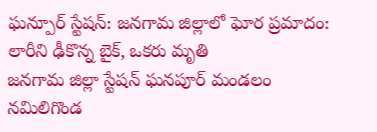ఘన్పూర్ స్టేషన్: జనగామ జిల్లాలో ఘోర ప్రమాదం: లారీని ఢీకొన్న బైక్, ఒకరు మృతి
జనగామ జిల్లా స్టేషన్ ఘనపూర్ మండలం నమిలిగొండ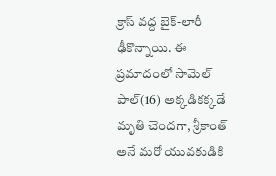క్రాస్ వద్ద బైక్-లారీ ఢీకొన్నాయి. ఈ ప్రమాదంలో సామెల్ పాల్(16) అక్కడికక్కడే మృతి చెందగా, శ్రీకాంత్ అనే మరో యువకుడికి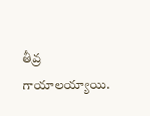తీవ్ర గాయాలయ్యాయి.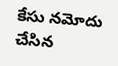కేసు నమోదు చేసిన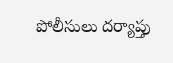పోలీసులు దర్యాప్తు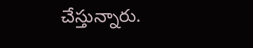చేస్తున్నారు.